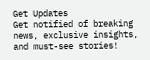Get Updates
Get notified of breaking news, exclusive insights, and must-see stories!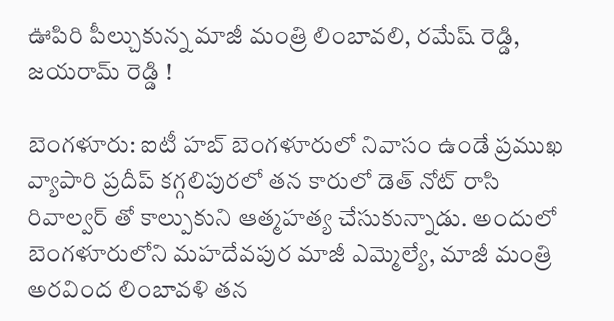ఊపిరి పీల్చుకున్న మాజీ మంత్రి లింబావలి, రమేష్ రెడ్డి, జయరామ్ రెడ్డి !

బెంగళూరు: ఐటీ హబ్ బెంగళూరులో నివాసం ఉండే ప్రముఖ వ్యాపారి ప్రదీప్ కగ్గలిపురలో తన కారులో డెత్ నోట్ రాసి రివాల్వర్ తో కాల్పుకుని ఆత్మహత్య చేసుకున్నాడు. అందులో బెంగళూరులోని మహదేవపుర మాజీ ఎమ్మెల్యే, మాజీ మంత్రి అరవింద లింబావళి తన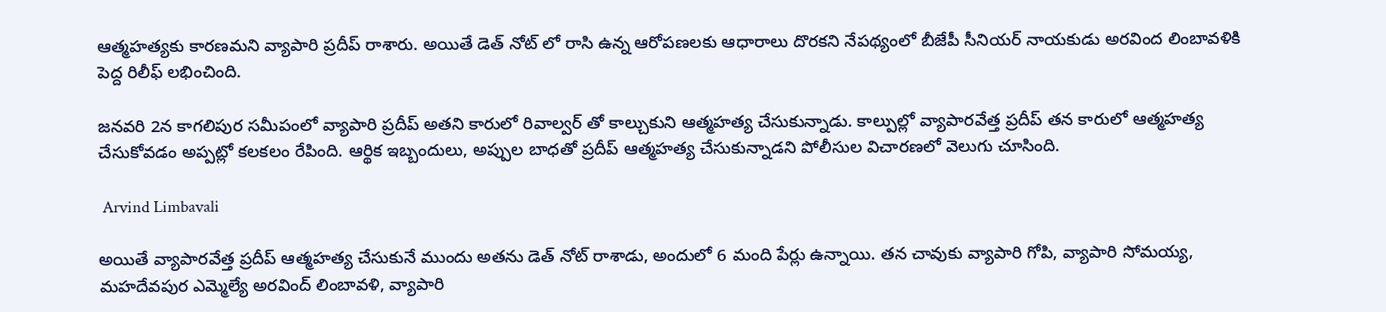ఆత్మహత్యకు కారణమని వ్యాపారి ప్రదీప్ రాశారు. అయితే డెత్ నోట్ లో రాసి ఉన్న ఆరోపణలకు ఆధారాలు దొరకని నేపథ్యంలో బీజేపీ సీనియర్ నాయకుడు అరవింద లింబావళికి పెద్ద రిలీఫ్ లభించింది.

జనవరి 2న కాగలిపుర సమీపంలో వ్యాపారి ప్రదీప్ అతని కారులో రివాల్వర్ తో కాల్చుకుని ఆత్మహత్య చేసుకున్నాడు. కాల్పుల్లో వ్యాపారవేత్త ప్రదీప్ తన కారులో ఆత్మహత్య చేసుకోవడం అప్పట్లో కలకలం రేపింది. ఆర్థిక ఇబ్బందులు, అప్పుల బాధతో ప్రదీప్ ఆత్మహత్య చేసుకున్నాడని పోలీసుల విచారణలో వెలుగు చూసింది.

 Arvind Limbavali

అయితే వ్యాపారవేత్త ప్రదీప్ ఆత్మహత్య చేసుకునే ముందు అతను డెత్ నోట్ రాశాడు, అందులో 6 మంది పేర్లు ఉన్నాయి. తన చావుకు వ్యాపారి గోపి, వ్యాపారి సోమయ్య, మహదేవపుర ఎమ్మెల్యే అరవింద్ లింబావళి, వ్యాపారి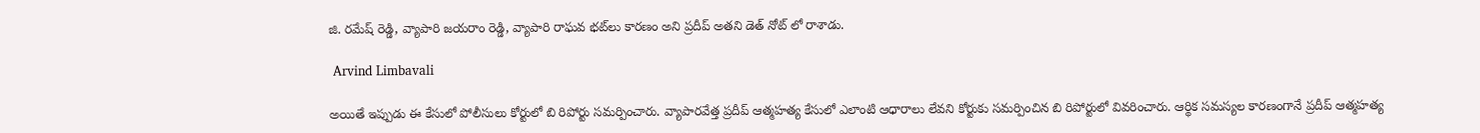జి. రమేష్ రెడ్డి, వ్యాపారి జయరాం రెడ్డి, వ్యాపారి రాఘవ భట్‌లు కారణం అని ప్రదీప్ అతని డెత్ నోట్ లో రాశాడు.

 Arvind Limbavali

అయితే ఇప్పుడు ఈ కేసులో పోలీసులు కోర్టులో బి రిపోర్టు సమర్పించారు. వ్యాపారవేత్త ప్రదీప్‌ ఆత్మహత్య కేసులో ఎలాంటి ఆధారాలు లేవని కోర్టుకు సమర్పించిన బి రిపోర్టులో వివరించారు. ఆర్థిక సమస్యల కారణంగానే ప్రదీప్ ఆత్మహత్య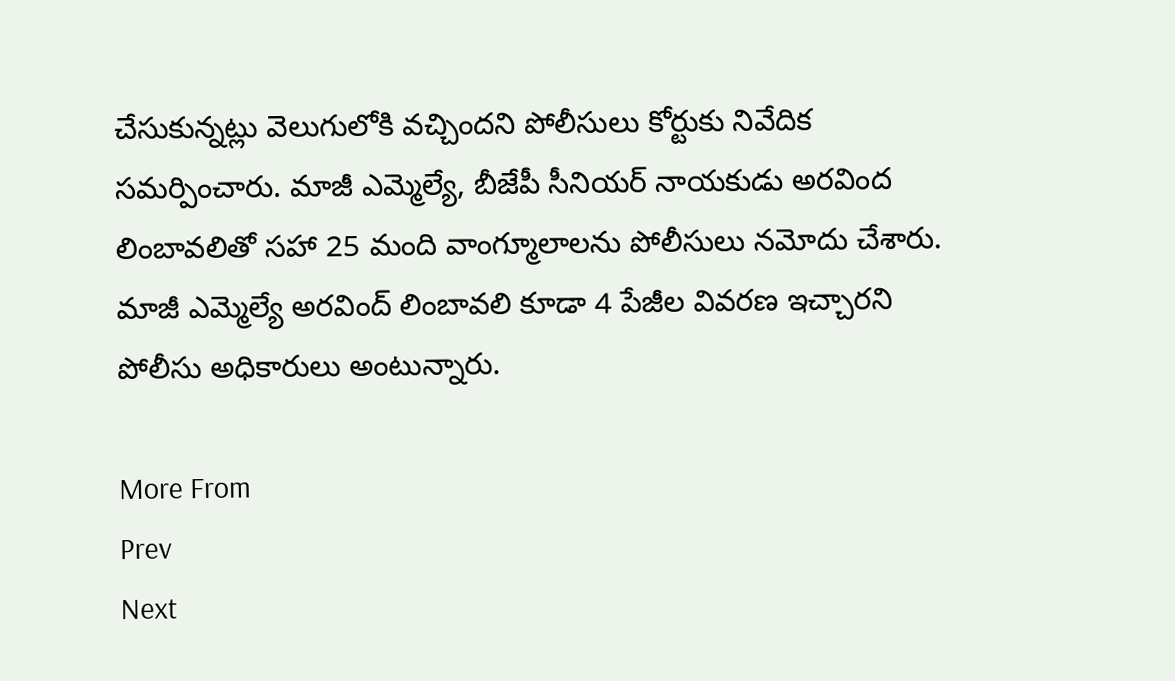చేసుకున్నట్లు వెలుగులోకి వచ్చిందని పోలీసులు కోర్టుకు నివేదిక సమర్పించారు. మాజీ ఎమ్మెల్యే, బీజేపీ సీనియర్ నాయకుడు అరవింద లింబావలితో సహా 25 మంది వాంగ్మూలాలను పోలీసులు నమోదు చేశారు. మాజీ ఎమ్మెల్యే అరవింద్ లింబావలి కూడా 4 పేజీల వివరణ ఇచ్చారని పోలీసు అధికారులు అంటున్నారు.

More From
Prev
Next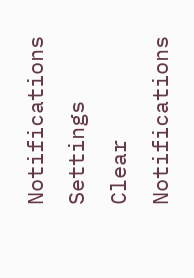Notifications
Settings
Clear Notifications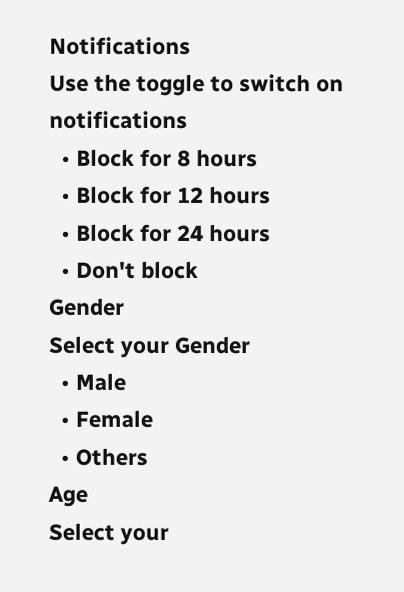Notifications
Use the toggle to switch on notifications
  • Block for 8 hours
  • Block for 12 hours
  • Block for 24 hours
  • Don't block
Gender
Select your Gender
  • Male
  • Female
  • Others
Age
Select your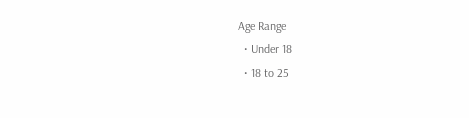Age Range
  • Under 18
  • 18 to 25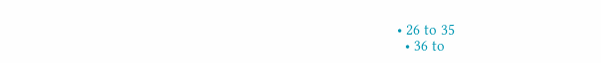• 26 to 35
  • 36 to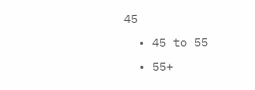45
  • 45 to 55
  • 55+